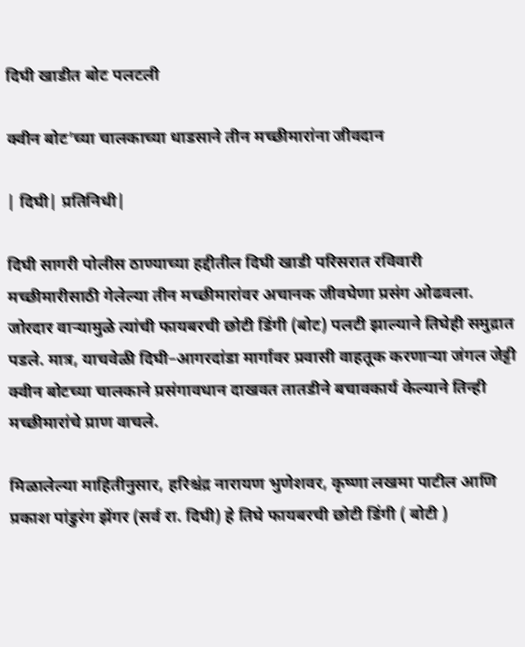दिघी खाडीत बोट पलटली

क्वीन बोट’च्या चालकाच्या धाडसाने तीन मच्छीमारांना जीवदान

| दिघी| प्रतिनिधी|

दिघी सागरी पोलीस ठाण्याच्या हद्दीतील दिघी खाडी परिसरात रविवारी मच्छीमारीसाठी गेलेल्या तीन मच्छीमारांवर अचानक जीवघेणा प्रसंग ओढवला. जोरदार वाऱ्यामुळे त्यांची फायबरची छोटी डिंगी (बोट) पलटी झाल्याने तिघेही समुद्रात पडले. मात्र, याचवेळी दिघी–आगरदांडा मार्गावर प्रवासी वाहतूक करणाऱ्या जंगल जेट्टी क्वीन बोटच्या चालकाने प्रसंगावधान दाखवत तातडीने बचावकार्य केल्याने तिन्ही मच्छीमारांचे प्राण वाचले.

मिळालेल्या माहितीनुसार, हरिश्चंद्र नारायण भुणेशवर, कृष्णा लखमा पाटील आणि प्रकाश पांडुरंग झेंगर (सर्व रा. दिघी) हे तिघे फायबरची छोटी डिंगी ( बोटी )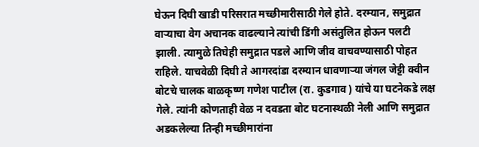घेऊन दिघी खाडी परिसरात मच्छीमारीसाठी गेले होते. दरम्यान, समुद्रात वाऱ्याचा वेग अचानक वाढल्याने त्यांची डिंगी असंतुलित होऊन पलटी झाली. त्यामुळे तिघेही समुद्रात पडले आणि जीव वाचवण्यासाठी पोहत राहिले. याचवेळी दिघी ते आगरदांडा दरम्यान धावणाऱ्या जंगल जेट्टी क्वीन बोटचे चालक बाळकृष्ण गणेश पाटील (रा. कुडगाव) यांचे या घटनेकडे लक्ष गेले. त्यांनी कोणताही वेळ न दवडता बोट घटनास्थळी नेली आणि समुद्रात अडकलेल्या तिन्ही मच्छीमारांना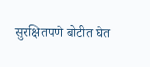सुरक्षितपणे बोटीत घेत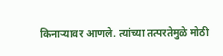किनाऱ्यावर आणले. त्यांच्या तत्परतेमुळे मोठी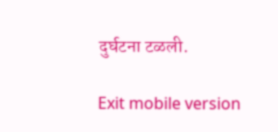दुर्घटना टळली.

Exit mobile version